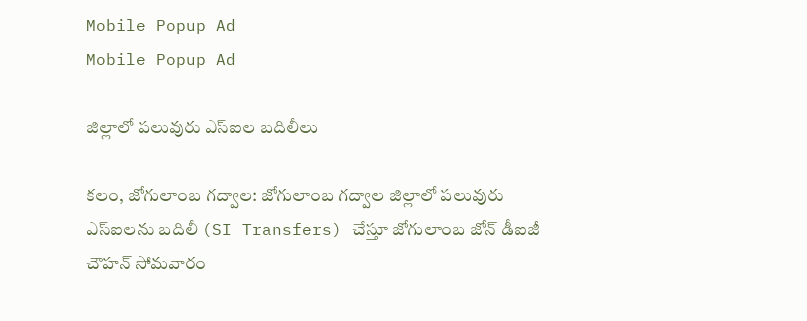Mobile Popup Ad
Mobile Popup Ad

జిల్లాలో పలువురు ఎస్ఐల బదిలీలు

కలం, జోగులాంబ గద్వాల: జోగులాంబ గద్వాల జిల్లాలో పలువురు ఎస్‌ఐలను బదిలీ (SI Transfers) చేస్తూ జోగులాంబ జోన్ డీఐజీ చౌహన్ సోమవారం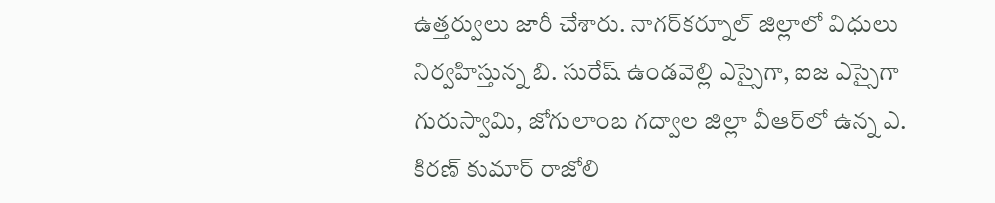ఉత్తర్వులు జారీ చేశారు. నాగర్‌కర్నూల్ జిల్లాలో విధులు నిర్వహిస్తున్న బి. సురేష్ ఉండవెల్లి ఎస్సైగా, ఐజ ఎస్సైగా గురుస్వామి, జోగులాంబ గద్వాల జిల్లా వీఆర్‌లో ఉన్న ఎ. కిరణ్ కుమార్‌ రాజోలి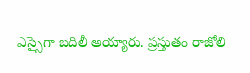ఎస్సైగా బదిలీ అయ్యారు. ప్రస్తుతం రాజోలి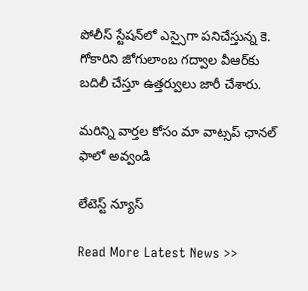పోలీస్‌ స్టేషన్‌లో ఎస్సైగా పనిచేస్తున్న కె. గోకారిని జోగులాంబ గద్వాల వీఆర్‌కు బదిలీ చేస్తూ ఉత్తర్వులు జారీ చేశారు.

మ‌రిన్ని వార్త‌ల కోసం మా వాట్స‌ప్ ఛాన‌ల్ ఫాలో అవ్వండి

లేటెస్ట్ న్యూస్‌

Read More Latest News >>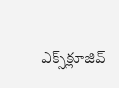ఎక్స్‌క్లూజివ్‌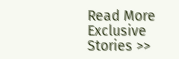Read More Exclusive Stories >>